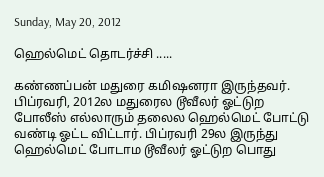Sunday, May 20, 2012

ஹெல்மெட் தொடர்ச்சி .....

கண்ணப்பன் மதுரை கமிஷனரா இருந்தவர். பிப்ரவரி, 2012ல மதுரைல டூவீலர் ஓட்டுற போலீஸ் எல்லாரும் தலைல ஹெல்மெட் போட்டு வண்டி ஓட்ட விட்டார். பிப்ரவரி 29ல இருந்து ஹெல்மெட் போடாம டூவீலர் ஓட்டுற பொது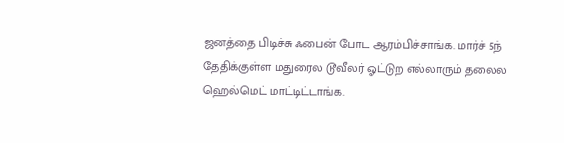ஜனத்தை பிடிச்சு ஃபைன் போட ஆரம்பிச்சாங்க. மார்ச் 5ந் தேதிக்குள்ள மதுரைல டூவீலர் ஓட்டுற எல்லாரும் தலைல ஹெல்மெட் மாட்டிட்டாங்க.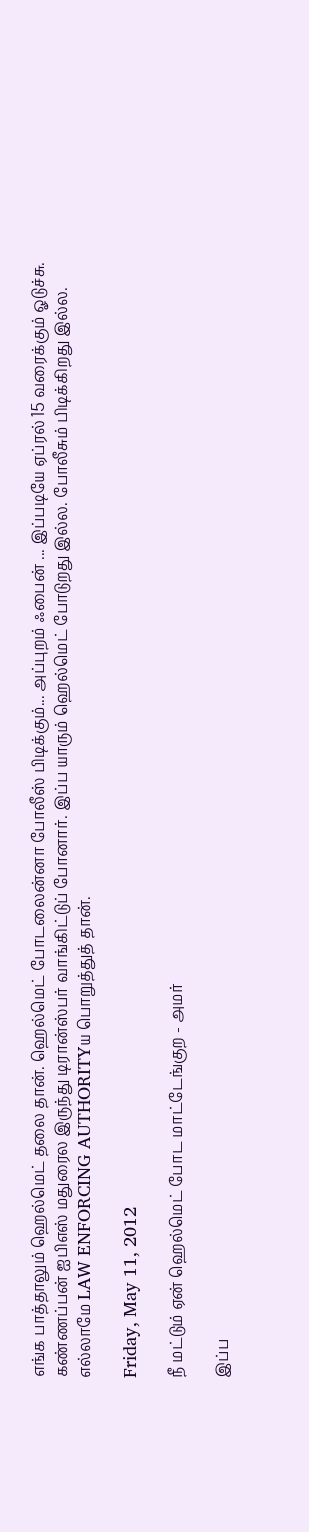எங்க பாத்தாலும் ஹெல்மெட் தலை தான். ஹெல்மெட் போடலைன்னா போலீஸ் பிடிக்கும்... அப்புறம் ஃபைன் ... இப்படியே ஏப்ரல் 15 வரைக்கும் ஓடுச்சு. கண்ணப்பன் ஐபிஎஸ் மதுரைல இருந்து டிரான்ஸ்பர் வாங்கிட்டுப் போனார். இப்ப யாரும் ஹெல்மெட் போடுறது இல்ல. போலீசும் பிடிக்கிறது இல்ல. எல்லாமே LAW ENFORCING AUTHORITYய பொறுத்துத் தான்.

Friday, May 11, 2012

நீ மட்டும் ஏன் ஹெல்மெட் போட மாட்டேங்குற - அமர்

இப்ப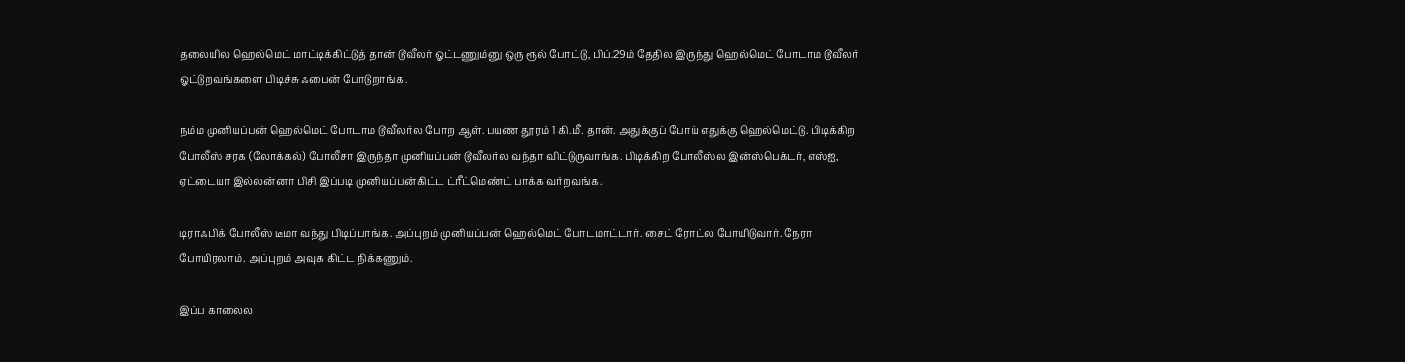தலையில ஹெல்மெட் மாட்டிக்கிட்டுத் தான் டூவீலர் ஓட்டணும்னு ஒரு ரூல் போட்டு, பிப்.29ம் தேதில இருந்து ஹெல்மெட் போடாம டூவீலர் ஓட்டுறவங்களை பிடிச்சு ஃபைன் போடுறாங்க.

நம்ம முனியப்பன் ஹெல்மெட் போடாம டூவீலர்ல போற ஆள். பயண தூரம் 1 கி.மீ. தான். அதுக்குப் போய் எதுக்கு ஹெல்மெட்டு. பிடிக்கிற போலீஸ் சரக (லோக்கல்) போலீசா இருந்தா முனியப்பன் டூவீலர்ல வந்தா விட்டுருவாங்க. பிடிக்கிற போலீஸ்ல இன்ஸ்பெக்டர், எஸ்ஐ, ஏட்டையா இல்லன்னா பிசி இப்படி முனியப்பன்கிட்ட ட்ரீட்மெண்ட் பாக்க வர்றவங்க.

டிராஃபிக் போலீஸ் டீமா வந்து பிடிப்பாங்க. அப்புறம் முனியப்பன் ஹெல்மெட் போடமாட்டார். சைட் ரோட்ல போயிடுவார். நேரா போயிரலாம். அப்புறம் அவுக கிட்ட நிக்கணும்.

இப்ப காலைல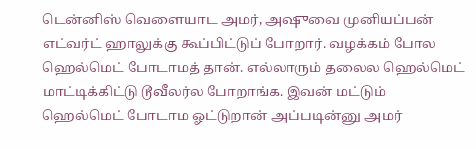டென்னிஸ் வெளையாட அமர், அஷுவை முனியப்பன் எட்வர்ட் ஹாலுக்கு கூப்பிட்டுப் போறார். வழக்கம் போல ஹெல்மெட் போடாமத் தான். எல்லாரும் தலைல ஹெல்மெட் மாட்டிக்கிட்டு டூவீலர்ல போறாங்க. இவன் மட்டும் ஹெல்மெட் போடாம ஓட்டுறான் அப்படின்னு அமர்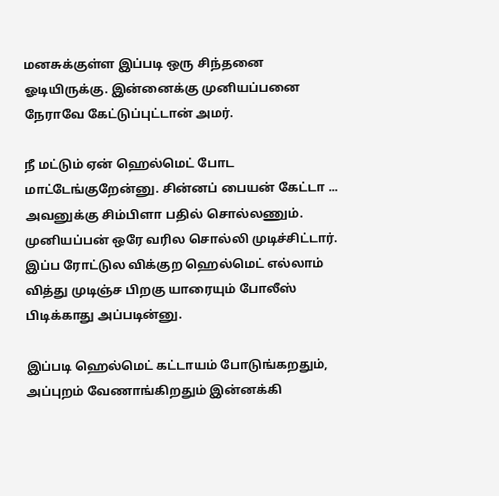மனசுக்குள்ள இப்படி ஒரு சிந்தனை ஓடியிருக்கு. இன்னைக்கு முனியப்பனை நேராவே கேட்டுப்புட்டான் அமர்.

நீ மட்டும் ஏன் ஹெல்மெட் போட மாட்டேங்குறேன்னு. சின்னப் பையன் கேட்டா ... அவனுக்கு சிம்பிளா பதில் சொல்லணும். முனியப்பன் ஒரே வரில சொல்லி முடிச்சிட்டார். இப்ப ரோட்டுல விக்குற ஹெல்மெட் எல்லாம் வித்து முடிஞ்ச பிறகு யாரையும் போலீஸ் பிடிக்காது அப்படின்னு.

இப்படி ஹெல்மெட் கட்டாயம் போடுங்கறதும், அப்புறம் வேணாங்கிறதும் இன்னக்கி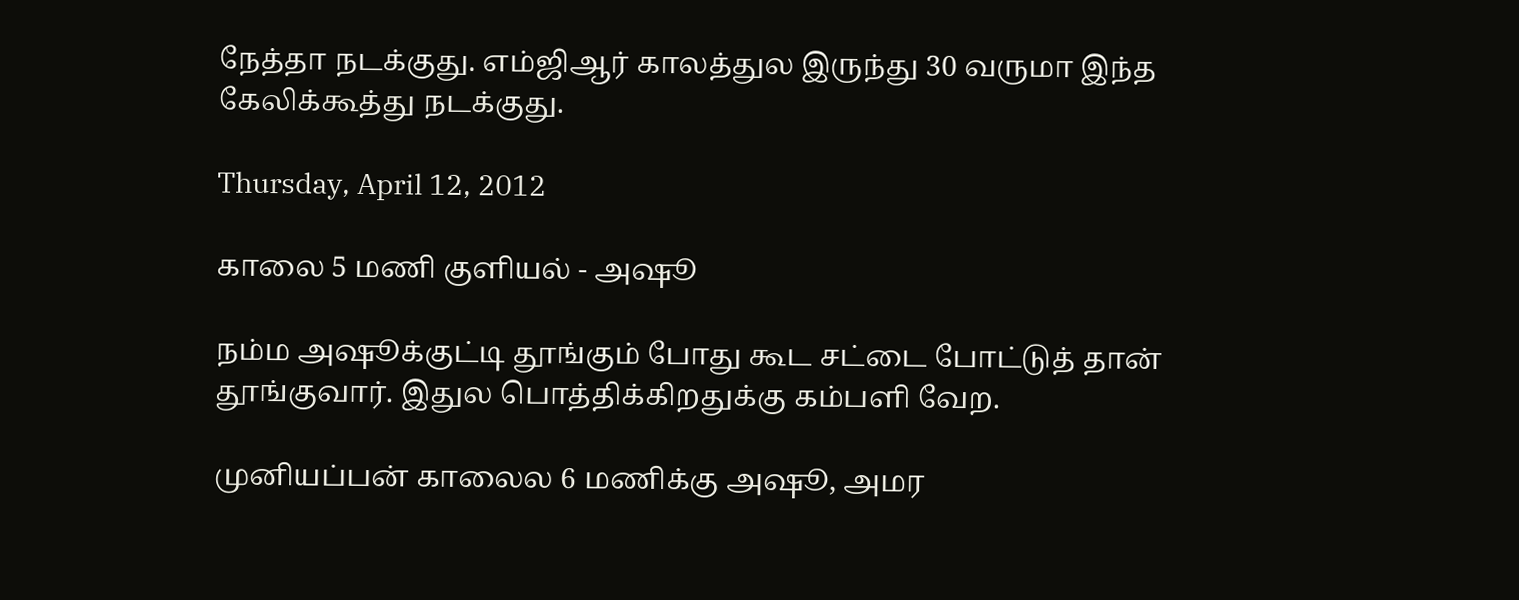நேத்தா நடக்குது. எம்ஜிஆர் காலத்துல இருந்து 30 வருமா இந்த கேலிக்கூத்து நடக்குது.

Thursday, April 12, 2012

காலை 5 மணி குளியல் - அஷூ

நம்ம அஷூக்குட்டி தூங்கும் போது கூட சட்டை போட்டுத் தான் தூங்குவார். இதுல பொத்திக்கிறதுக்கு கம்பளி வேற.

முனியப்பன் காலைல 6 மணிக்கு அஷூ, அமர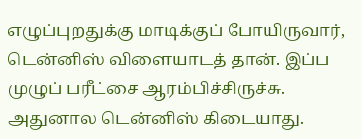எழுப்புறதுக்கு மாடிக்குப் போயிருவார், டென்னிஸ் விளையாடத் தான். இப்ப முழுப் பரீட்சை ஆரம்பிச்சிருச்சு. அதுனால டென்னிஸ் கிடையாது.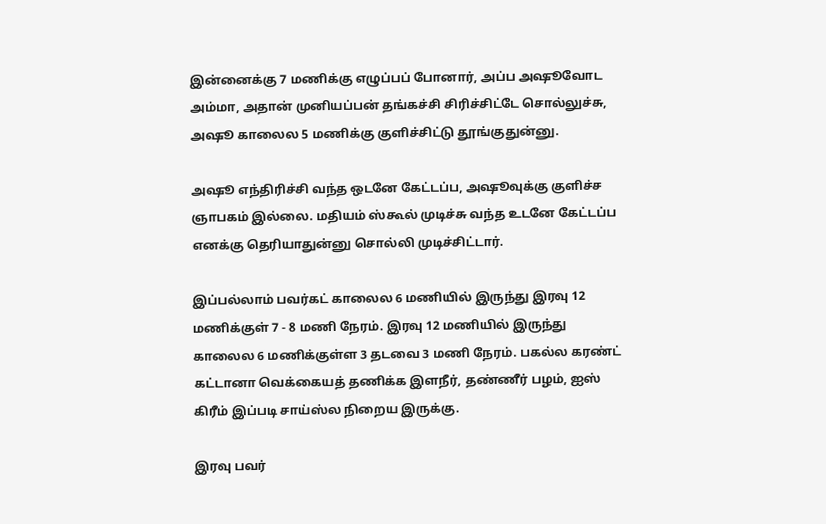இன்னைக்கு 7 மணிக்கு எழுப்பப் போனார், அப்ப அஷூவோட அம்மா, அதான் முனியப்பன் தங்கச்சி சிரிச்சிட்டே சொல்லுச்சு, அஷூ காலைல 5 மணிக்கு குளிச்சிட்டு தூங்குதுன்னு.

அஷூ எந்திரிச்சி வந்த ஒடனே கேட்டப்ப, அஷூவுக்கு குளிச்ச ஞாபகம் இல்லை. மதியம் ஸ்கூல் முடிச்சு வந்த உடனே கேட்டப்ப எனக்கு தெரியாதுன்னு சொல்லி முடிச்சிட்டார்.

இப்பல்லாம் பவர்கட் காலைல 6 மணியில் இருந்து இரவு 12 மணிக்குள் 7 - 8 மணி நேரம். இரவு 12 மணியில் இருந்து காலைல 6 மணிக்குள்ள 3 தடவை 3 மணி நேரம். பகல்ல கரண்ட் கட்டானா வெக்கையத் தணிக்க இளநீர், தண்ணீர் பழம், ஐஸ் கிரீம் இப்படி சாய்ஸ்ல நிறைய இருக்கு.

இரவு பவர்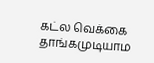கட்ல வெக்கை தாங்கமுடியாம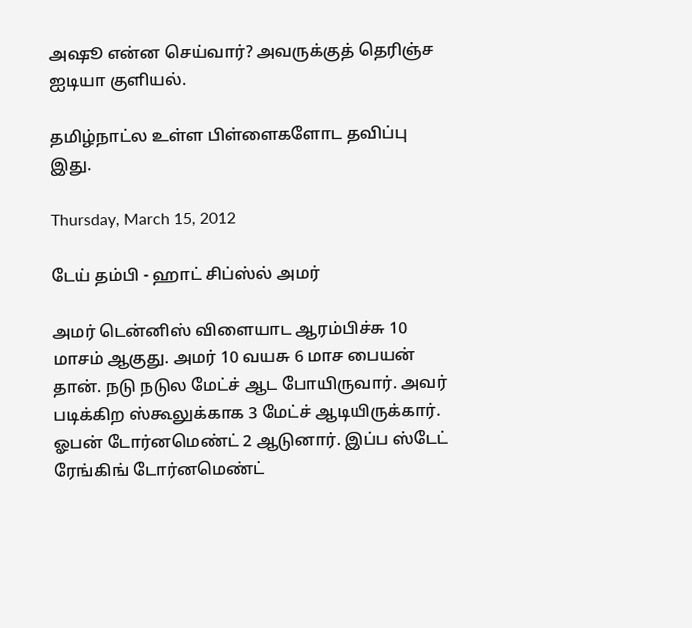அஷூ என்ன செய்வார்? அவருக்குத் தெரிஞ்ச ஐடியா குளியல்.

தமிழ்நாட்ல உள்ள பிள்ளைகளோட தவிப்பு இது.

Thursday, March 15, 2012

டேய் தம்பி - ஹாட் சிப்ஸ்ல் அமர்

அமர் டென்னிஸ் விளையாட ஆரம்பிச்சு 10 மாசம் ஆகுது. அமர் 10 வயசு 6 மாச பையன் தான். நடு நடுல மேட்ச் ஆட போயிருவார். அவர் படிக்கிற ஸ்கூலுக்காக 3 மேட்ச் ஆடியிருக்கார். ஓபன் டோர்னமெண்ட் 2 ஆடுனார். இப்ப ஸ்டேட் ரேங்கிங் டோர்னமெண்ட்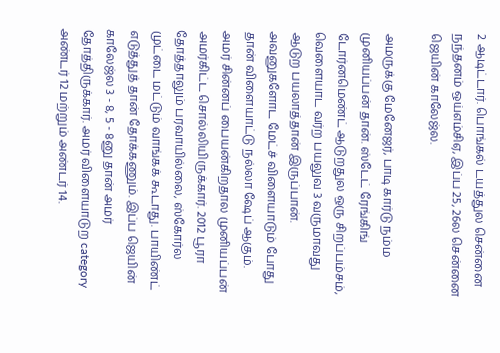2 ஆடிட்டார். பொங்கல் டயத்துல சென்னை நந்தனம் ஒய்எம்சிஏ, இப்ப 25, 26ல சென்னை ஜெயின் காலேஜ்ல.

அமருக்கு மேனேஜர், பாடி கார்டு நம்ம முனியப்பன் தான். ஸ்டேட் ரேங்கிங் டோர்னமெண்ட் ஆடுறதுல ஒரு சிறப்பம்சம், வெளையாட வர்ற பயலுவ 3 வருமாவது ஆடுற பயலாத்தான் இருப்பான். அவனுகளோட மேட்ச் விளையாடும் போது தான் விளையாட்டு நல்லா ஷேப் ஆகும். அமர் சின்னப் பையன்கிறதால முனியப்பன் அமர்கிட்ட சொல்லியிருக்கார். 2012 பூரா தோத்தாலும் பரவாயில்லை, ஸ்கோர்ல முட்டை மட்டும் வாங்கக் கூடாது. பாயிண்ட் எடுத்துத் தான் தோக்கணும். இப்ப ஜெயின் காலேஜ்ல 3 - 8, 5 - 8னு தான் அமர் தோத்திருக்கார். அமர் விளையாடுற category அண்டர் 12 மற்றும் அண்டர் 14.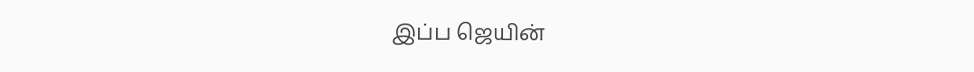இப்ப ஜெயின்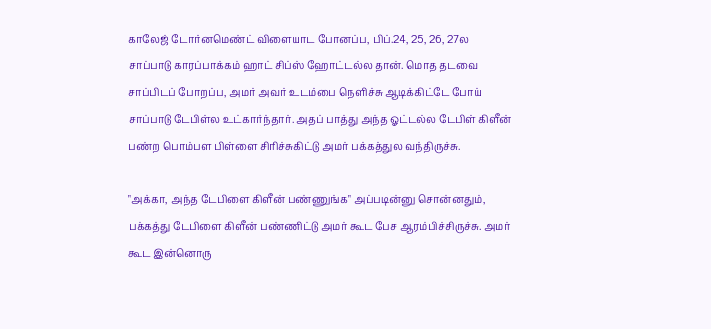காலேஜ் டோர்னமெண்ட் விளையாட போனப்ப, பிப்.24, 25, 26, 27ல சாப்பாடு காரப்பாக்கம் ஹாட் சிப்ஸ் ஹோட்டல்ல தான். மொத தடவை சாப்பிடப் போறப்ப, அமர் அவர் உடம்பை நெளிச்சு ஆடிக்கிட்டே போய் சாப்பாடு டேபிள்ல உட்கார்ந்தார். அதப் பாத்து அந்த ஓட்டல்ல டேபிள் கிளீன் பண்ற பொம்பள பிள்ளை சிரிச்சுகிட்டு அமர் பக்கத்துல வந்திருச்சு.

"அக்கா, அந்த டேபிளை கிளீன் பண்ணுங்க" அப்படின்னு சொன்னதும், பக்கத்து டேபிளை கிளீன் பண்ணிட்டு அமர் கூட பேச ஆரம்பிச்சிருச்சு. அமர் கூட இன்னொரு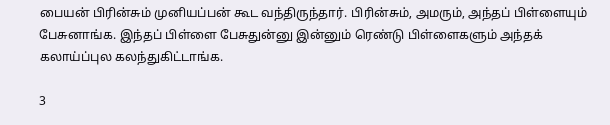பையன் பிரின்சும் முனியப்பன் கூட வந்திருந்தார். பிரின்சும், அமரும், அந்தப் பிள்ளையும் பேசுனாங்க. இந்தப் பிள்ளை பேசுதுன்னு இன்னும் ரெண்டு பிள்ளைகளும் அந்தக் கலாய்ப்புல கலந்துகிட்டாங்க.

3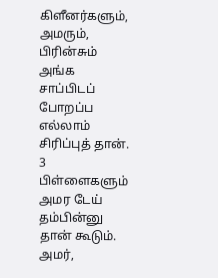கிளீனர்களும், அமரும், பிரின்சும் அங்க சாப்பிடப் போறப்ப எல்லாம் சிரிப்புத் தான். 3 பிள்ளைகளும் அமர டேய் தம்பின்னு தான் கூடும். அமர்,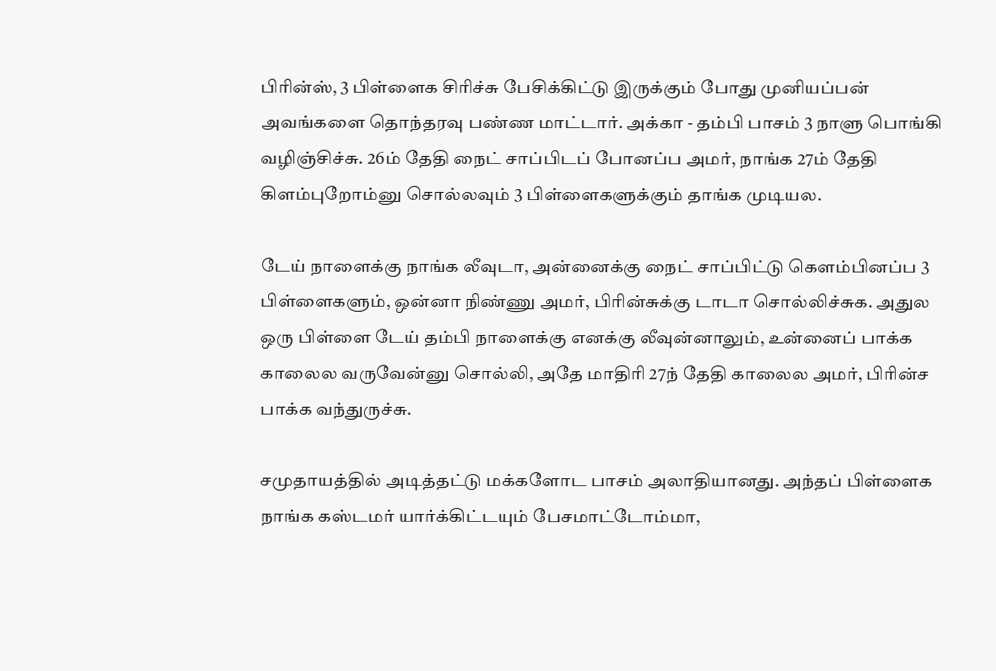பிரின்ஸ், 3 பிள்ளைக சிரிச்சு பேசிக்கிட்டு இருக்கும் போது முனியப்பன் அவங்களை தொந்தரவு பண்ண மாட்டார். அக்கா - தம்பி பாசம் 3 நாளு பொங்கி வழிஞ்சிச்சு. 26ம் தேதி நைட் சாப்பிடப் போனப்ப அமர், நாங்க 27ம் தேதி கிளம்புறோம்னு சொல்லவும் 3 பிள்ளைகளுக்கும் தாங்க முடியல.

டேய் நாளைக்கு நாங்க லீவுடா, அன்னைக்கு நைட் சாப்பிட்டு கெளம்பினப்ப 3 பிள்ளைகளும், ஒன்னா நிண்ணு அமர், பிரின்சுக்கு டாடா சொல்லிச்சுக. அதுல ஒரு பிள்ளை டேய் தம்பி நாளைக்கு எனக்கு லீவுன்னாலும், உன்னைப் பாக்க காலைல வருவேன்னு சொல்லி, அதே மாதிரி 27ந் தேதி காலைல அமர், பிரின்ச பாக்க வந்துருச்சு.

சமுதாயத்தில் அடித்தட்டு மக்களோட பாசம் அலாதியானது. அந்தப் பிள்ளைக நாங்க கஸ்டமர் யார்க்கிட்டயும் பேசமாட்டோம்மா,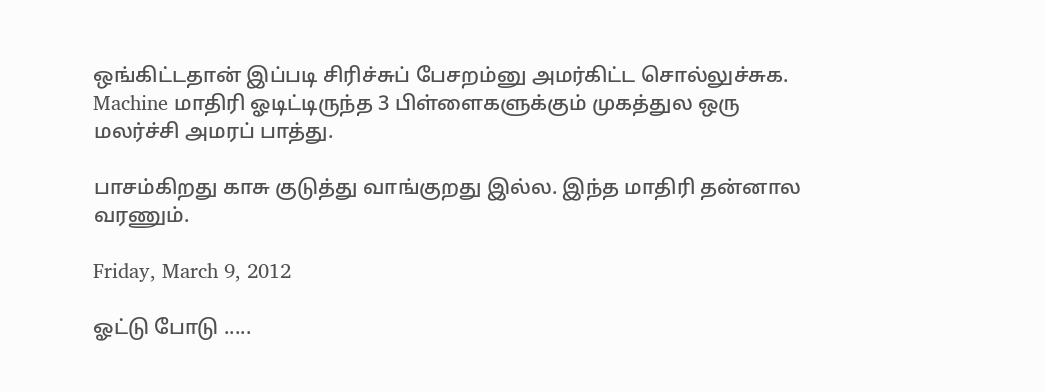ஒங்கிட்டதான் இப்படி சிரிச்சுப் பேசறம்னு அமர்கிட்ட சொல்லுச்சுக. Machine மாதிரி ஓடிட்டிருந்த 3 பிள்ளைகளுக்கும் முகத்துல ஒரு மலர்ச்சி அமரப் பாத்து.

பாசம்கிறது காசு குடுத்து வாங்குறது இல்ல. இந்த மாதிரி தன்னால வரணும்.

Friday, March 9, 2012

ஓட்டு போடு .....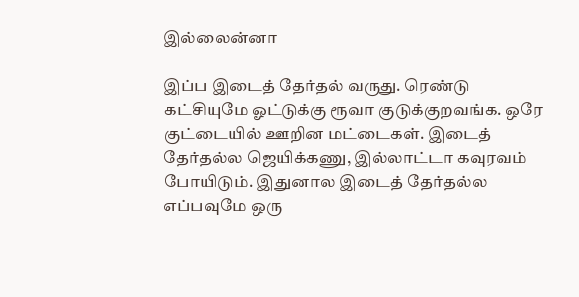இல்லைன்னா

இப்ப இடைத் தேர்தல் வருது. ரெண்டு கட்சியுமே ஓட்டுக்கு ரூவா குடுக்குறவங்க. ஒரே குட்டையில் ஊறின மட்டைகள். இடைத் தேர்தல்ல ஜெயிக்கணு, இல்லாட்டா கவுரவம் போயிடும். இதுனால இடைத் தேர்தல்ல எப்பவுமே ஒரு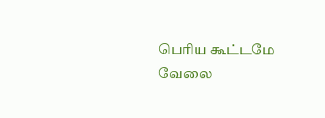பெரிய கூட்டமே வேலை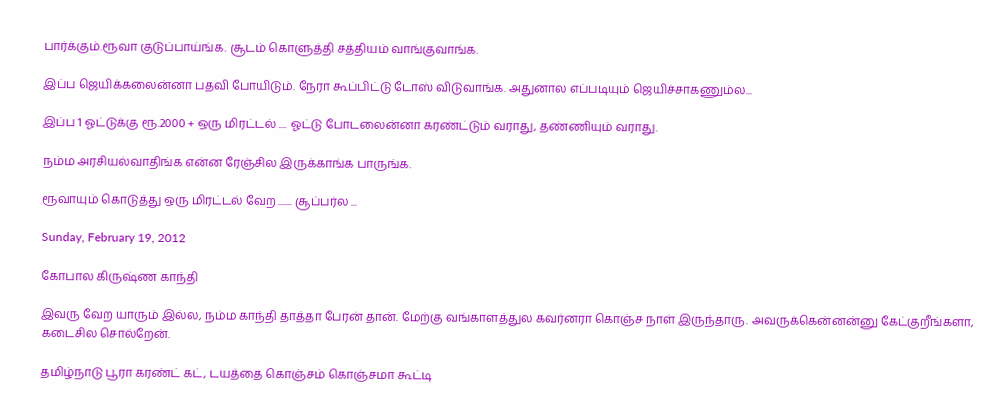பார்க்கும்.ரூவா குடுப்பாய்ங்க. சூடம் கொளுத்தி சத்தியம் வாங்குவாங்க.

இப்ப ஜெயிக்கலைன்னா பதவி போயிடும். நேரா கூப்பிட்டு டோஸ் விடுவாங்க. அதுனால எப்படியும் ஜெயிச்சாகணும்ல...

இப்ப 1 ஓட்டுக்கு ரூ.2000 + ஒரு மிரட்டல் .... ஓட்டு போடலைன்னா கரண்ட்டும் வராது, தண்ணியும் வராது.

நம்ம அரசியல்வாதிங்க என்ன ரேஞ்சில இருக்காங்க பாருங்க.

ரூவாயும் கொடுத்து ஒரு மிரட்டல் வேற ....... சூப்பர்ல ...

Sunday, February 19, 2012

கோபால கிருஷ்ண காந்தி

இவரு வேற யாரும் இல்ல, நம்ம காந்தி தாத்தா பேரன் தான். மேற்கு வங்காளத்துல கவர்னரா கொஞ்ச நாள் இருந்தாரு. அவருக்கென்னன்னு கேட்குறீங்களா, கடைசில சொல்றேன்.

தமிழ்நாடு பூரா கரண்ட் கட், டயத்தை கொஞ்சம் கொஞ்சமா கூட்டி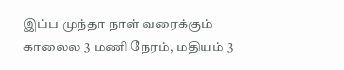இப்ப முந்தா நாள் வரைக்கும் காலைல 3 மணி நேரம், மதியம் 3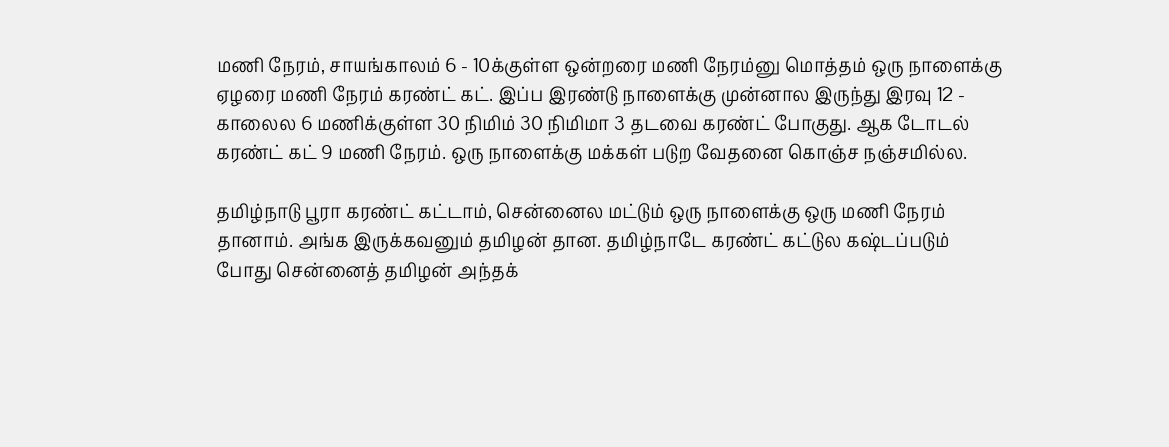மணி நேரம், சாயங்காலம் 6 - 10க்குள்ள ஒன்றரை மணி நேரம்னு மொத்தம் ஒரு நாளைக்கு ஏழரை மணி நேரம் கரண்ட் கட். இப்ப இரண்டு நாளைக்கு முன்னால இருந்து இரவு 12 - காலைல 6 மணிக்குள்ள 30 நிமிம் 30 நிமிமா 3 தடவை கரண்ட் போகுது. ஆக டோடல் கரண்ட் கட் 9 மணி நேரம். ஒரு நாளைக்கு மக்கள் படுற வேதனை கொஞ்ச நஞ்சமில்ல.

தமிழ்நாடு பூரா கரண்ட் கட்டாம், சென்னைல மட்டும் ஒரு நாளைக்கு ஒரு மணி நேரம் தானாம். அங்க இருக்கவனும் தமிழன் தான. தமிழ்நாடே கரண்ட் கட்டுல கஷ்டப்படும் போது சென்னைத் தமிழன் அந்தக்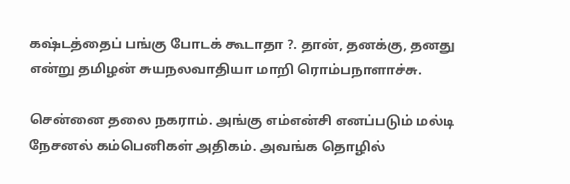கஷ்டத்தைப் பங்கு போடக் கூடாதா ?. தான், தனக்கு, தனது என்று தமிழன் சுயநலவாதியா மாறி ரொம்பநாளாச்சு.

சென்னை தலை நகராம். அங்கு எம்என்சி எனப்படும் மல்டி நேசனல் கம்பெனிகள் அதிகம். அவங்க தொழில்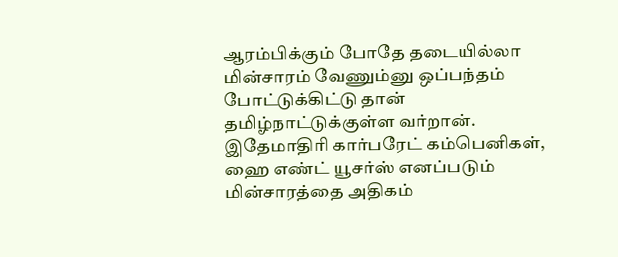ஆரம்பிக்கும் போதே தடையில்லா மின்சாரம் வேணும்னு ஒப்பந்தம் போட்டுக்கிட்டு தான் தமிழ்நாட்டுக்குள்ள வர்றான். இதேமாதிரி கார்பரேட் கம்பெனிகள், ஹை எண்ட் யூசர்ஸ் எனப்படும் மின்சாரத்தை அதிகம்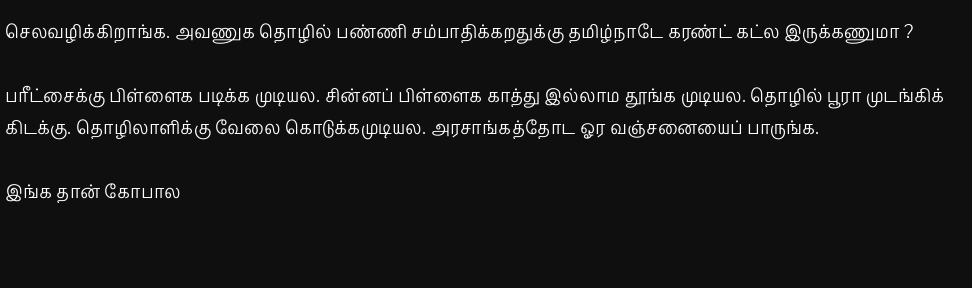செலவழிக்கிறாங்க. அவணுக தொழில் பண்ணி சம்பாதிக்கறதுக்கு தமிழ்நாடே கரண்ட் கட்ல இருக்கணுமா ?

பரீட்சைக்கு பிள்ளைக படிக்க முடியல. சின்னப் பிள்ளைக காத்து இல்லாம தூங்க முடியல. தொழில் பூரா முடங்கிக் கிடக்கு. தொழிலாளிக்கு வேலை கொடுக்கமுடியல. அரசாங்கத்தோட ஓர வஞ்சனையைப் பாருங்க.

இங்க தான் கோபால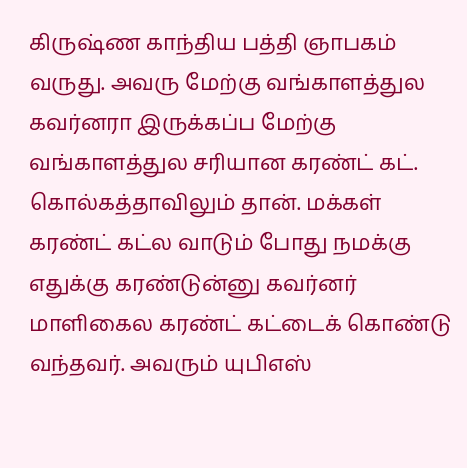கிருஷ்ண காந்திய பத்தி ஞாபகம் வருது. அவரு மேற்கு வங்காளத்துல கவர்னரா இருக்கப்ப மேற்கு வங்காளத்துல சரியான கரண்ட் கட். கொல்கத்தாவிலும் தான். மக்கள் கரண்ட் கட்ல வாடும் போது நமக்கு எதுக்கு கரண்டுன்னு கவர்னர் மாளிகைல கரண்ட் கட்டைக் கொண்டு வந்தவர். அவரும் யுபிஎஸ்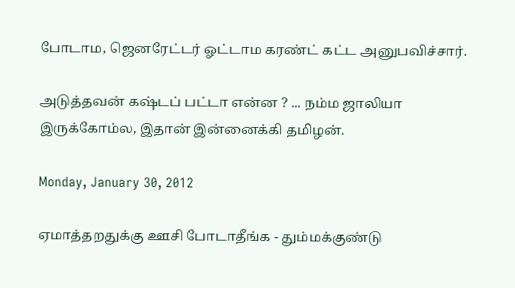போடாம, ஜெனரேட்டர் ஓட்டாம கரண்ட் கட்ட அனுபவிச்சார்.

அடுத்தவன் கஷ்டப் பட்டா என்ன ? ... நம்ம ஜாலியா இருக்கோம்ல, இதான் இன்னைக்கி தமிழன்.

Monday, January 30, 2012

ஏமாத்தறதுக்கு ஊசி போடாதீங்க - தும்மக்குண்டு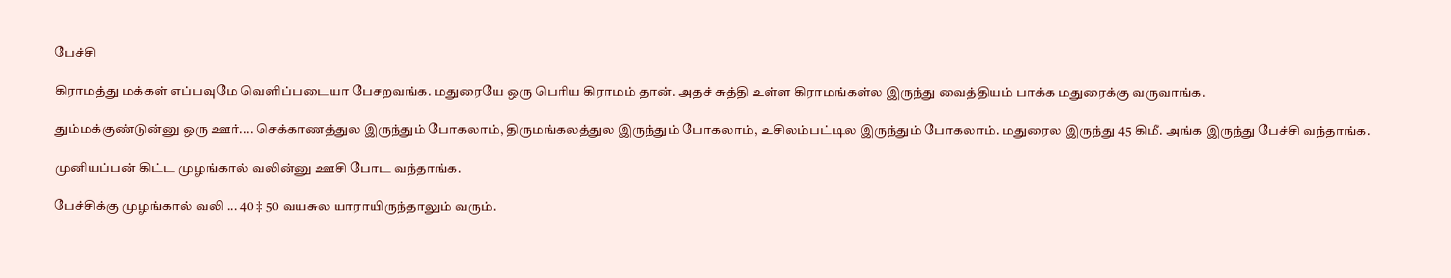பேச்சி

கிராமத்து மக்கள் எப்பவுமே வெளிப்படையா பேசறவங்க. மதுரையே ஒரு பெரிய கிராமம் தான். அதச் சுத்தி உள்ள கிராமங்கள்ல இருந்து வைத்தியம் பாக்க மதுரைக்கு வருவாங்க.

தும்மக்குண்டுன்னு ஒரு ஊர்.... செக்காணத்துல இருந்தும் போகலாம், திருமங்கலத்துல இருந்தும் போகலாம், உசிலம்பட்டில இருந்தும் போகலாம். மதுரைல இருந்து 45 கிமீ. அங்க இருந்து பேச்சி வந்தாங்க.

முனியப்பன் கிட்ட முழங்கால் வலின்னு ஊசி போட வந்தாங்க.

பேச்சிக்கு முழங்கால் வலி ... 40 ‡ 50 வயசுல யாராயிருந்தாலும் வரும்.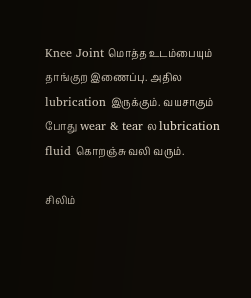Knee Joint மொத்த உடம்பையும் தாங்குற இணைப்பு. அதில lubrication இருக்கும். வயசாகும் போது wear & tear ல lubrication fluid கொறஞ்சு வலி வரும்.

சிலிம்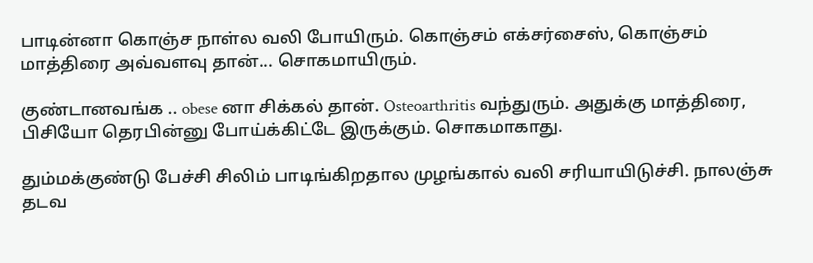பாடின்னா கொஞ்ச நாள்ல வலி போயிரும். கொஞ்சம் எக்சர்சைஸ், கொஞ்சம் மாத்திரை அவ்வளவு தான்... சொகமாயிரும்.

குண்டானவங்க .. obese னா சிக்கல் தான். Osteoarthritis வந்துரும். அதுக்கு மாத்திரை, பிசியோ தெரபின்னு போய்க்கிட்டே இருக்கும். சொகமாகாது.

தும்மக்குண்டு பேச்சி சிலிம் பாடிங்கிறதால முழங்கால் வலி சரியாயிடுச்சி. நாலஞ்சு தடவ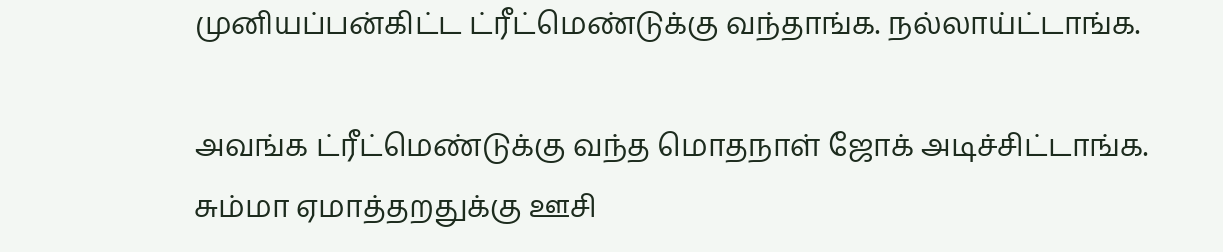முனியப்பன்கிட்ட ட்ரீட்மெண்டுக்கு வந்தாங்க. நல்லாய்ட்டாங்க.

அவங்க ட்ரீட்மெண்டுக்கு வந்த மொதநாள் ஜோக் அடிச்சிட்டாங்க. சும்மா ஏமாத்தறதுக்கு ஊசி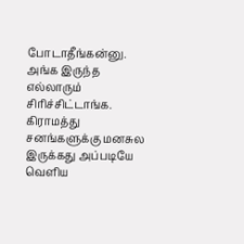போடாதீங்கன்னு. அங்க இருந்த எல்லாரும் சிரிச்சிட்டாங்க. கிராமத்து சனங்களுக்கு மனசுல இருக்கது அப்படியே வெளிய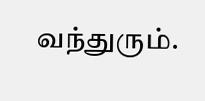வந்துரும்.